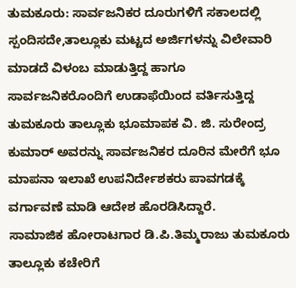ತುಮಕೂರು: ಸಾರ್ವಜನಿಕರ ದೂರುಗಳಿಗೆ ಸಕಾಲದಲ್ಲಿ ಸ್ಪಂದಿಸದೇ,ತಾಲ್ಲೂಕು ಮಟ್ಟದ ಅರ್ಜಿಗಳನ್ನು ವಿಲೇವಾರಿ ಮಾಡದೆ ವಿಳಂಬ ಮಾಡುತ್ತಿದ್ದ ಹಾಗೂ ಸಾರ್ವಜನಿಕರೊಂದಿಗೆ ಉಡಾಫೆಯಿಂದ ವರ್ತಿಸುತ್ತಿದ್ದ ತುಮಕೂರು ತಾಲ್ಲೂಕು ಭೂಮಾಪಕ ವಿ. ಜಿ. ಸುರೇಂದ್ರ ಕುಮಾರ್ ಅವರನ್ನು ಸಾರ್ವಜನಿಕರ ದೂರಿನ ಮೇರೆಗೆ ಭೂ ಮಾಪನಾ ಇಲಾಖೆ ಉಪನಿರ್ದೇಶಕರು ಪಾವಗಡಕ್ಕೆ ವರ್ಗಾವಣೆ ಮಾಡಿ ಆದೇಶ ಹೊರಡಿಸಿದ್ದಾರೆ.
ಸಾಮಾಜಿಕ ಹೋರಾಟಗಾರ ಡಿ.ಪಿ.ತಿಮ್ಮರಾಜು ತುಮಕೂರು ತಾಲ್ಲೂಕು ಕಚೇರಿಗೆ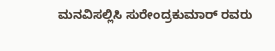ಮನವಿಸಲ್ಲಿಸಿ ಸುರೇಂದ್ರಕುಮಾರ್ ರವರು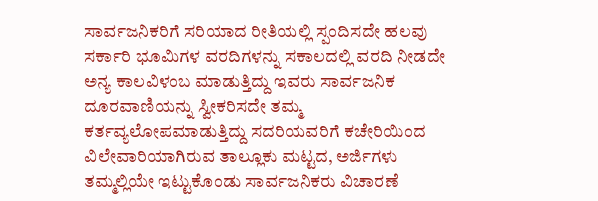ಸಾರ್ವಜನಿಕರಿಗೆ ಸರಿಯಾದ ರೀತಿಯಲ್ಲಿ ಸ್ಪಂದಿಸದೇ ಹಲವು ಸರ್ಕಾರಿ ಭೂಮಿಗಳ ವರದಿಗಳನ್ನು ಸಕಾಲದಲ್ಲಿ ವರದಿ ನೀಡದೇ ಅನ್ಯ ಕಾಲವಿಳಂಬ ಮಾಡುತ್ತಿದ್ದು ಇವರು ಸಾರ್ವಜನಿಕ ದೂರವಾಣಿಯನ್ನು ಸ್ವೀಕರಿಸದೇ ತಮ್ಮ ಕರ್ತವ್ಯಲೋಪಮಾಡುತ್ತಿದ್ದು ಸದರಿಯವರಿಗೆ ಕಚೇರಿಯಿಂದ ವಿಲೇವಾರಿಯಾಗಿರುವ ತಾಲ್ಲೂಕು ಮಟ್ಟದ, ಅರ್ಜಿಗಳು ತಮ್ಮಲ್ಲಿಯೇ ಇಟ್ಟುಕೊಂಡು ಸಾರ್ವಜನಿಕರು ವಿಚಾರಣೆ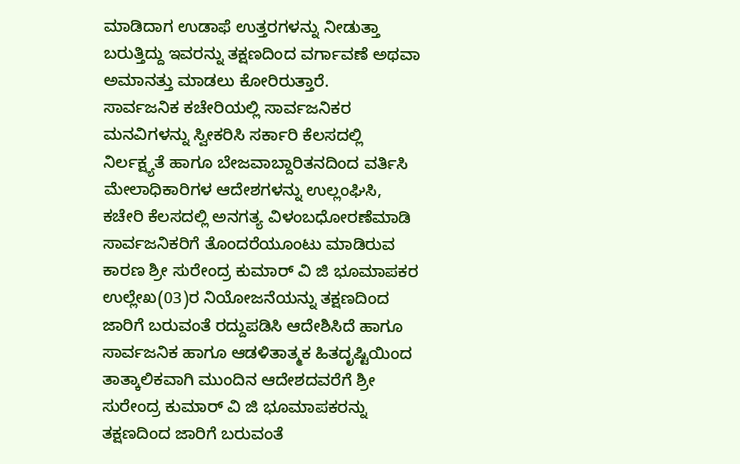ಮಾಡಿದಾಗ ಉಡಾಫೆ ಉತ್ತರಗಳನ್ನು ನೀಡುತ್ತಾ ಬರುತ್ತಿದ್ದು ಇವರನ್ನು ತಕ್ಷಣದಿಂದ ವರ್ಗಾವಣೆ ಅಥವಾ ಅಮಾನತ್ತು ಮಾಡಲು ಕೋರಿರುತ್ತಾರೆ.
ಸಾರ್ವಜನಿಕ ಕಚೇರಿಯಲ್ಲಿ ಸಾರ್ವಜನಿಕರ ಮನವಿಗಳನ್ನು ಸ್ವೀಕರಿಸಿ ಸರ್ಕಾರಿ ಕೆಲಸದಲ್ಲಿ ನಿರ್ಲಕ್ಷ್ಯತೆ ಹಾಗೂ ಬೇಜವಾಬ್ದಾರಿತನದಿಂದ ವರ್ತಿಸಿ ಮೇಲಾಧಿಕಾರಿಗಳ ಆದೇಶಗಳನ್ನು ಉಲ್ಲಂಘಿಸಿ, ಕಚೇರಿ ಕೆಲಸದಲ್ಲಿ ಅನಗತ್ಯ ವಿಳಂಬಧೋರಣೆಮಾಡಿ ಸಾರ್ವಜನಿಕರಿಗೆ ತೊಂದರೆಯೂಂಟು ಮಾಡಿರುವ ಕಾರಣ ಶ್ರೀ ಸುರೇಂದ್ರ ಕುಮಾರ್ ವಿ ಜಿ ಭೂಮಾಪಕರ ಉಲ್ಲೇಖ(03)ರ ನಿಯೋಜನೆಯನ್ನು ತಕ್ಷಣದಿಂದ ಜಾರಿಗೆ ಬರುವಂತೆ ರದ್ದುಪಡಿಸಿ ಆದೇಶಿಸಿದೆ ಹಾಗೂ ಸಾರ್ವಜನಿಕ ಹಾಗೂ ಆಡಳಿತಾತ್ಮಕ ಹಿತದೃಷ್ಟಿಯಿಂದ ತಾತ್ಕಾಲಿಕವಾಗಿ ಮುಂದಿನ ಆದೇಶದವರೆಗೆ ಶ್ರೀ ಸುರೇಂದ್ರ ಕುಮಾರ್ ವಿ ಜಿ ಭೂಮಾಪಕರನ್ನು ತಕ್ಷಣದಿಂದ ಜಾರಿಗೆ ಬರುವಂತೆ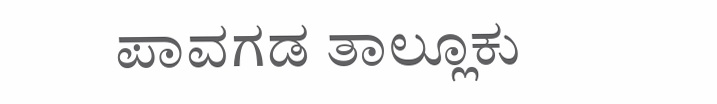ಪಾವಗಡ ತಾಲ್ಲೂಕು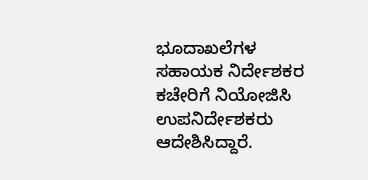ಭೂದಾಖಲೆಗಳ ಸಹಾಯಕ ನಿರ್ದೇಶಕರ ಕಚೇರಿಗೆ ನಿಯೋಜಿಸಿ ಉಪನಿರ್ದೇಶಕರು ಆದೇಶಿಸಿದ್ದಾರೆ.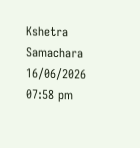Kshetra Samachara
16/06/2026 07:58 pm